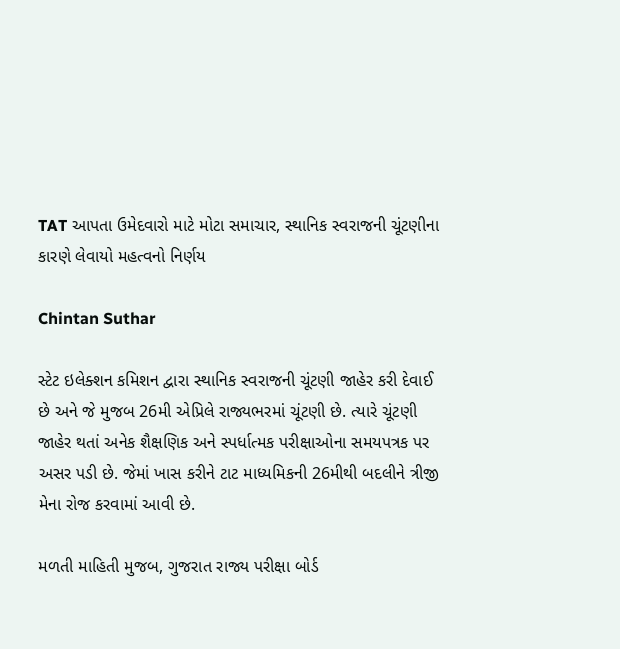TAT આપતા ઉમેદવારો માટે મોટા સમાચાર, સ્થાનિક સ્વરાજની ચૂંટણીના કારણે લેવાયો મહત્વનો નિર્ણય

Chintan Suthar

સ્ટેટ ઇલેક્શન કમિશન દ્વારા સ્થાનિક સ્વરાજની ચૂંટણી જાહેર કરી દેવાઈ છે અને જે મુજબ 26મી એપ્રિલે રાજ્યભરમાં ચૂંટણી છે. ત્યારે ચૂંટણી જાહેર થતાં અનેક શૈક્ષણિક અને સ્પર્ધાત્મક પરીક્ષાઓના સમયપત્રક પર અસર પડી છે. જેમાં ખાસ કરીને ટાટ માધ્યમિકની 26મીથી બદલીને ત્રીજી મેના રોજ કરવામાં આવી છે.

મળતી માહિતી મુજબ, ગુજરાત રાજ્ય પરીક્ષા બોર્ડ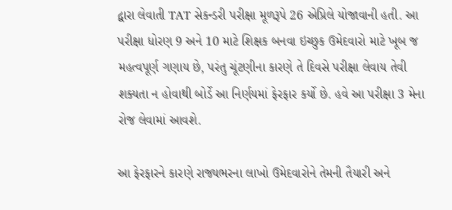દ્વારા લેવાતી TAT સેકન્ડરી પરીક્ષા મૂળરૂપે 26 એપ્રિલે યોજાવાની હતી. આ પરીક્ષા ધોરણ 9 અને 10 માટે શિક્ષક બનવા ઇચ્છુક ઉમેદવારો માટે ખૂબ જ મહત્વપૂર્ણ ગણાય છે, પરંતુ ચૂંટણીના કારણે તે દિવસે પરીક્ષા લેવાય તેવી શક્યતા ન હોવાથી બોર્ડે આ નિર્ણયમાં ફેરફાર કર્યો છે. હવે આ પરીક્ષા 3 મેના રોજ લેવામાં આવશે.

આ ફેરફારને કારણે રાજ્યભરના લાખો ઉમેદવારોને તેમની તૈયારી અને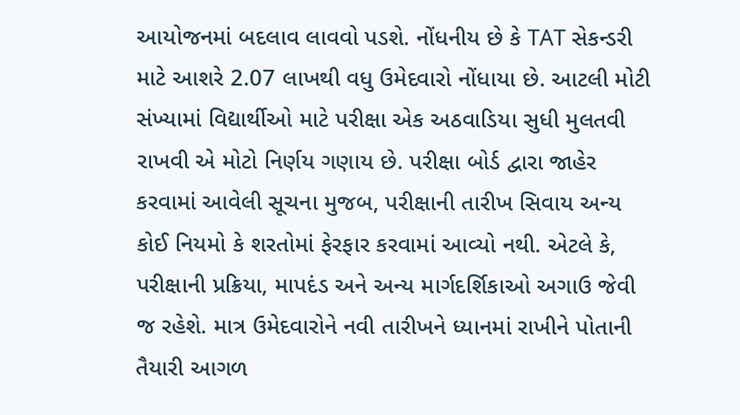આયોજનમાં બદલાવ લાવવો પડશે. નોંધનીય છે કે TAT સેકન્ડરી માટે આશરે 2.07 લાખથી વધુ ઉમેદવારો નોંધાયા છે. આટલી મોટી સંખ્યામાં વિદ્યાર્થીઓ માટે પરીક્ષા એક અઠવાડિયા સુધી મુલતવી રાખવી એ મોટો નિર્ણય ગણાય છે. પરીક્ષા બોર્ડ દ્વારા જાહેર કરવામાં આવેલી સૂચના મુજબ, પરીક્ષાની તારીખ સિવાય અન્ય કોઈ નિયમો કે શરતોમાં ફેરફાર કરવામાં આવ્યો નથી. એટલે કે, પરીક્ષાની પ્રક્રિયા, માપદંડ અને અન્ય માર્ગદર્શિકાઓ અગાઉ જેવી જ રહેશે. માત્ર ઉમેદવારોને નવી તારીખને ધ્યાનમાં રાખીને પોતાની તૈયારી આગળ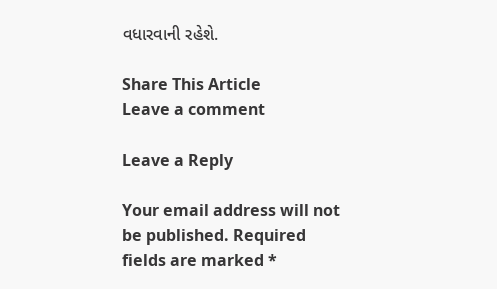વધારવાની રહેશે.

Share This Article
Leave a comment

Leave a Reply

Your email address will not be published. Required fields are marked *